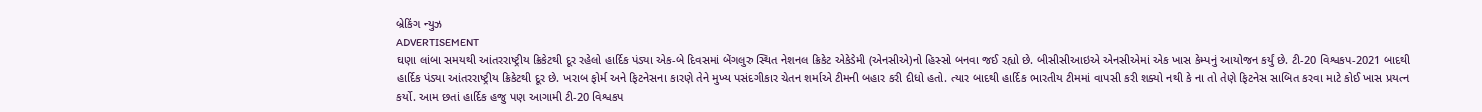બ્રેકિંગ ન્યુઝ
ADVERTISEMENT
ઘણા લાંબા સમયથી આંતરરાષ્ટ્રીય ક્રિકેટથી દૂર રહેલો હાર્દિક પંડ્યા એક-બે દિવસમાં બેંગલુરુ સ્થિત નેશનલ ક્રિકેટ એકેડેમી (એનસીએ)નો હિસ્સો બનવા જઈ રહ્યો છે. બીસીસીઆઇએ એનસીએમાં એક ખાસ કેમ્પનું આયોજન કર્યું છે. ટી-20 વિશ્વકપ-2021 બાદથી હાર્દિક પંડ્યા આંતરરાષ્ટ્રીય ક્રિકેટથી દૂર છે. ખરાબ ફોર્મ અને ફિટનેસના કારણે તેને મુખ્ય પસંદગીકાર ચેતન શર્માએ ટીમની બહાર કરી દીધો હતો. ત્યાર બાદથી હાર્દિક ભારતીય ટીમમાં વાપસી કરી શક્યો નથી કે ના તો તેણે ફિટનેસ સાબિત કરવા માટે કોઈ ખાસ પ્રયત્ન કર્યો. આમ છતાં હાર્દિક હજુ પણ આગામી ટી-20 વિશ્વકપ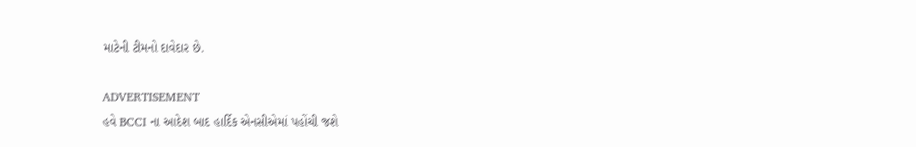માટેની ટીમનો દાવેદાર છે.

ADVERTISEMENT
હવે BCCI ના આદેશ બાદ હાર્દિક એનસીએમાં પહોંચી જશે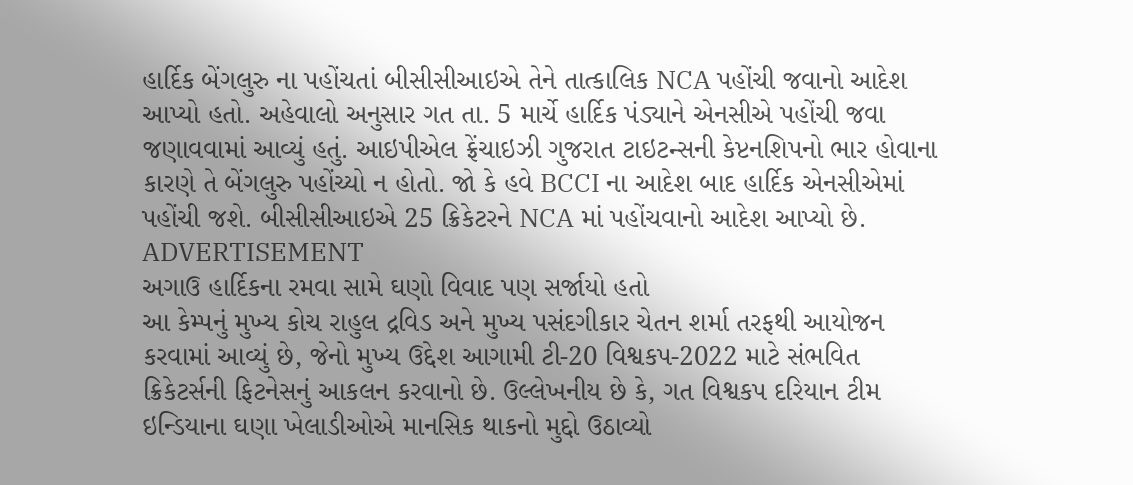હાર્દિક બેંગલુરુ ના પહોંચતાં બીસીસીઆઇએ તેને તાત્કાલિક NCA પહોંચી જવાનો આદેશ આપ્યો હતો. અહેવાલો અનુસાર ગત તા. 5 માર્ચે હાર્દિક પંડ્યાને એનસીએ પહોંચી જવા જણાવવામાં આવ્યું હતું. આઇપીએલ ફ્રેંચાઇઝી ગુજરાત ટાઇટન્સની કેપ્ટનશિપનો ભાર હોવાના કારણે તે બેંગલુરુ પહોંચ્યો ન હોતો. જો કે હવે BCCI ના આદેશ બાદ હાર્દિક એનસીએમાં પહોંચી જશે. બીસીસીઆઇએ 25 ક્રિકેટરને NCA માં પહોંચવાનો આદેશ આપ્યો છે.
ADVERTISEMENT
અગાઉ હાર્દિકના રમવા સામે ઘણો વિવાદ પણ સર્જાયો હતો
આ કેમ્પનું મુખ્ય કોચ રાહુલ દ્રવિડ અને મુખ્ય પસંદગીકાર ચેતન શર્મા તરફથી આયોજન કરવામાં આવ્યું છે, જેનો મુખ્ય ઉદ્દેશ આગામી ટી-20 વિશ્વકપ-2022 માટે સંભવિત ક્રિકેટર્સની ફિટનેસનું આકલન કરવાનો છે. ઉલ્લેખનીય છે કે, ગત વિશ્વકપ દરિયાન ટીમ ઇન્ડિયાના ઘણા ખેલાડીઓએ માનસિક થાકનો મુદ્દો ઉઠાવ્યો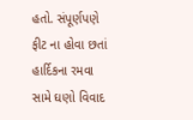હતો. સંપૂર્ણપણે ફીટ ના હોવા છતાં હાર્દિકના રમવા સામે ઘણો વિવાદ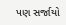પણ સર્જાયો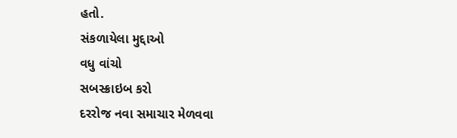હતો.
સંકળાયેલા મુદ્દાઓ
વધુ વાંચો
સબસ્ક્રાઇબ કરો
દરરોજ નવા સમાચાર મેળવવા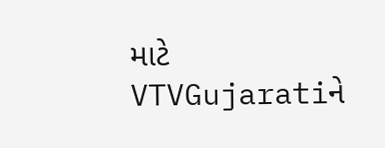માટે VTVGujaratiને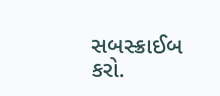સબસ્ક્રાઈબ કરો.